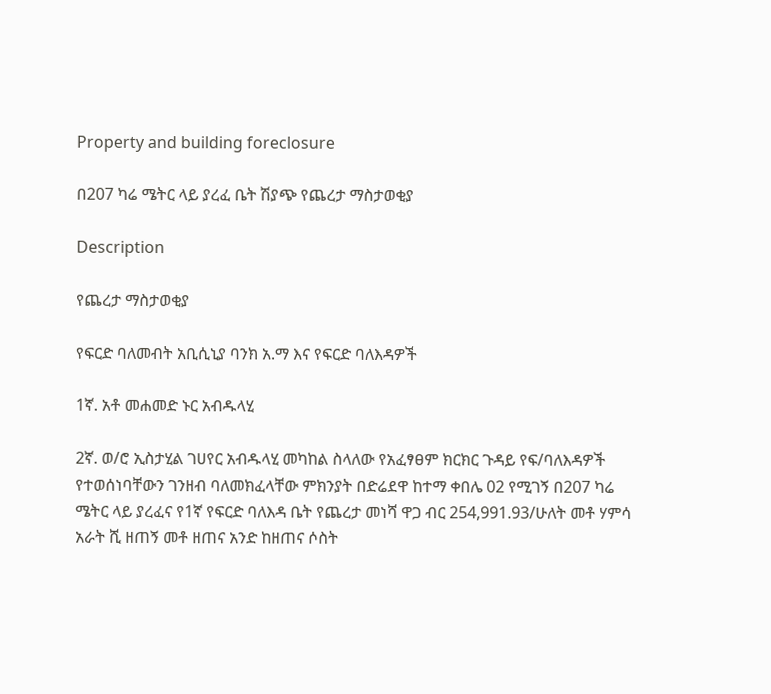Property and building foreclosure

በ207 ካሬ ሜትር ላይ ያረፈ ቤት ሽያጭ የጨረታ ማስታወቂያ

Description

የጨረታ ማስታወቂያ

የፍርድ ባለመብት አቢሲኒያ ባንክ አ.ማ እና የፍርድ ባለእዳዎች

1ኛ. አቶ መሐመድ ኑር አብዱላሂ

2ኛ. ወ/ሮ ኢስታሂል ገሀየር አብዱላሂ መካከል ስላለው የአፈፃፀም ክርክር ጉዳይ የፍ/ባለእዳዎች የተወሰነባቸውን ገንዘብ ባለመክፈላቸው ምክንያት በድሬደዋ ከተማ ቀበሌ 02 የሚገኝ በ207 ካሬ ሜትር ላይ ያረፈና የ1ኛ የፍርድ ባለእዳ ቤት የጨረታ መነሻ ዋጋ ብር 254,991.93/ሁለት መቶ ሃምሳ አራት ሺ ዘጠኝ መቶ ዘጠና አንድ ከዘጠና ሶስት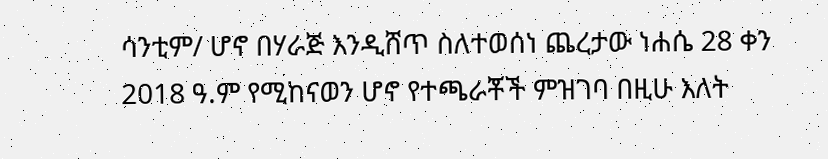ሳንቲም/ ሆኖ በሃራጅ እንዲሸጥ ስለተወሰነ ጨረታው ነሐሴ 28 ቀን 2018 ዓ.ም የሚከናወን ሆኖ የተጫራቾች ምዝገባ በዚሁ እለት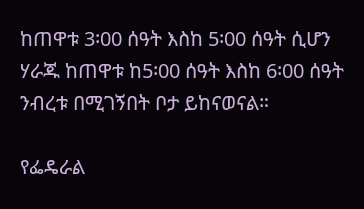ከጠዋቱ 3፡00 ሰዓት እስከ 5፡00 ሰዓት ሲሆን ሃራጁ ከጠዋቱ ከ5፡00 ሰዓት እስከ 6፡00 ሰዓት ንብረቱ በሚገኝበት ቦታ ይከናወናል።

የፌዴራል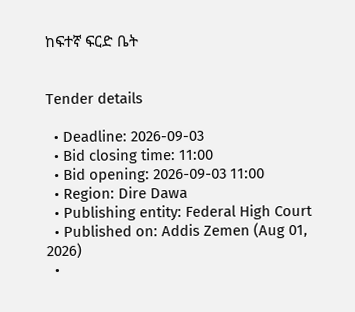ከፍተኛ ፍርድ ቤት


Tender details

  • Deadline: 2026-09-03
  • Bid closing time: 11:00
  • Bid opening: 2026-09-03 11:00
  • Region: Dire Dawa
  • Publishing entity: Federal High Court
  • Published on: Addis Zemen (Aug 01, 2026)
  •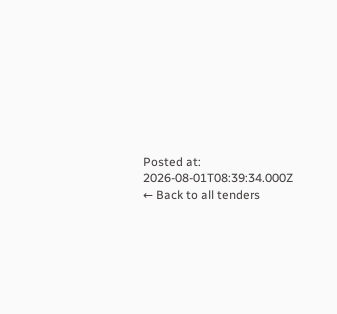Posted at: 2026-08-01T08:39:34.000Z
← Back to all tenders